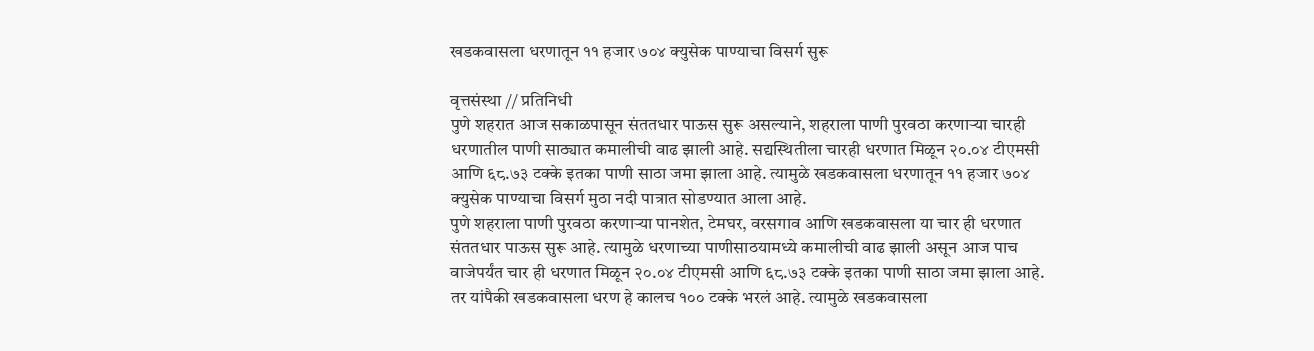खडकवासला धरणातून ११ हजार ७०४ क्युसेक पाण्याचा विसर्ग सुरू

वृत्तसंस्था // प्रतिनिधी
पुणे शहरात आज सकाळपासून संततधार पाऊस सुरू असल्याने, शहराला पाणी पुरवठा करणाऱ्या चारही धरणातील पाणी साठ्यात कमालीची वाढ झाली आहे. सद्यस्थितीला चारही धरणात मिळून २०.०४ टीएमसी आणि ६८.७३ टक्के इतका पाणी साठा जमा झाला आहे. त्यामुळे खडकवासला धरणातून ११ हजार ७०४ क्युसेक पाण्याचा विसर्ग मुठा नदी पात्रात सोडण्यात आला आहे.
पुणे शहराला पाणी पुरवठा करणार्‍या पानशेत, टेमघर, वरसगाव आणि खडकवासला या चार ही धरणात संततधार पाऊस सुरू आहे. त्यामुळे धरणाच्या पाणीसाठयामध्ये कमालीची वाढ झाली असून आज पाच वाजेपर्यंत चार ही धरणात मिळून २०.०४ टीएमसी आणि ६८.७३ टक्के इतका पाणी साठा जमा झाला आहे. तर यांपैकी खडकवासला धरण हे कालच १०० टक्के भरलं आहे. त्यामुळे खडकवासला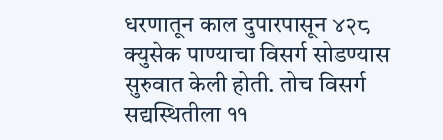धरणातून काल दुपारपासून ४२८ क्युसेक पाण्याचा विसर्ग सोडण्यास सुरुवात केली होती. तोच विसर्ग सद्यस्थितीला ११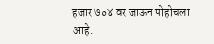हजार ७०४ वर जाऊन पोहोचला आहे.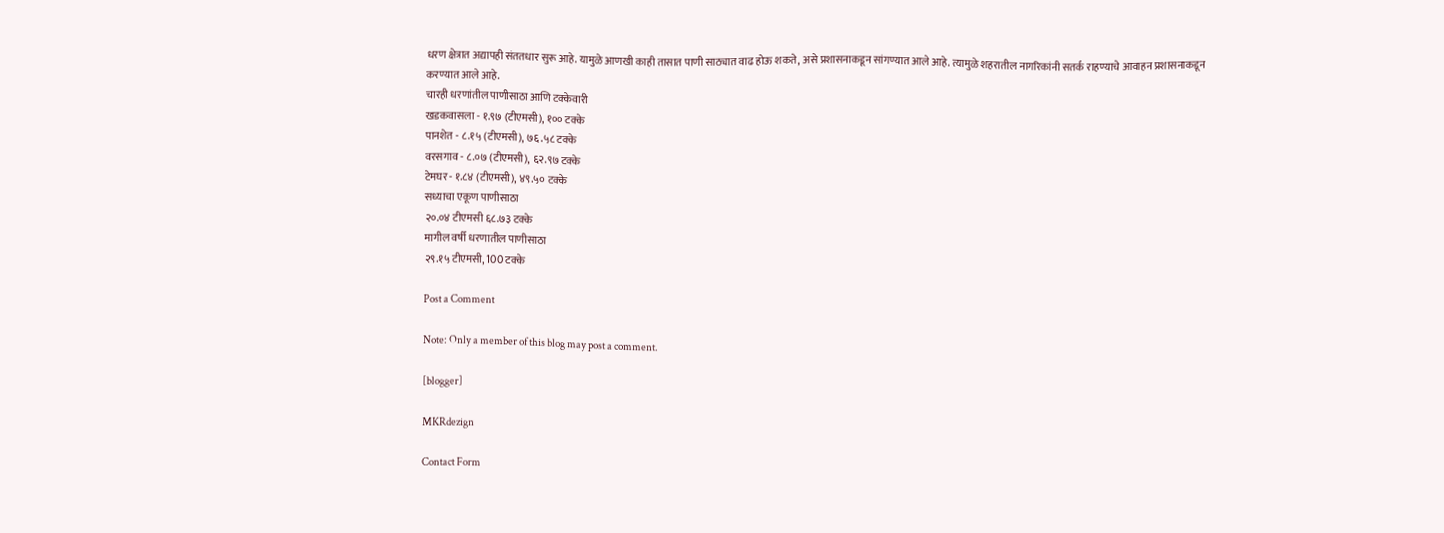धरण क्षेत्रात अद्यापही संततधार सुरू आहे. यामुळे आणखी काही तासात पाणी साठ्यात वाढ होऊ शकते, असे प्रशासनाकडून सांगण्यात आले आहे. त्यामुळे शहरातील नागरिकांनी सतर्क राहण्याचे आवाहन प्रशासनाकडून करण्यात आले आहे.
चारही धरणांतील पाणीसाठा आणि टक्केवारी
खडकवासला - १.९७ (टीएमसी), १०० टक्के
पानशेत - ८.१५ (टीएमसी), ७६.५८ टक्के
वरसगाव - ८.०७ (टीएमसी), ६२.९७ टक्के
टेमघर - १.८४ (टीएमसी), ४९.५० टक्के
सध्याचा एकूण पाणीसाठा
२०.०४ टीएमसी ६८.७३ टक्के
मागील वर्षी धरणातील पाणीसाठा
२९.१५ टीएमसी, 100 टक्के

Post a Comment

Note: Only a member of this blog may post a comment.

[blogger]

MKRdezign

Contact Form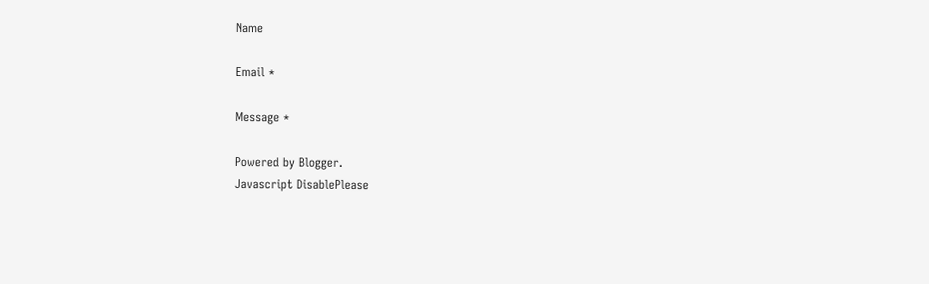Name

Email *

Message *

Powered by Blogger.
Javascript DisablePlease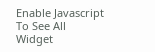Enable Javascript To See All Widget